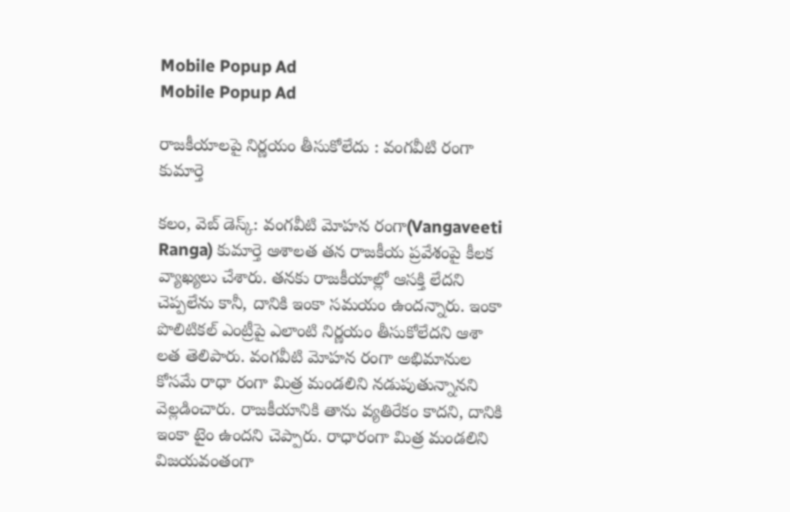Mobile Popup Ad
Mobile Popup Ad

రాజకీయాలపై నిర్ణయం తీసుకోలేదు : వంగవీటి రంగా కుమార్తె

క‌లం, వెబ్ డెస్క్‌: వంగవీటి మోహన రంగా(Vangaveeti Ranga) కుమార్తె ఆశాలత త‌న రాజ‌కీయ ప్ర‌వేశంపై కీలక వ్యాఖ్యలు చేశారు. తనకు రాజకీయాల్లో ఆసక్తి లేదని చెప్పలేను కానీ, దానికి ఇంకా సమయం ఉందన్నారు. ఇంకా పొలిటికల్ ఎంట్రీపై ఎలాంటి నిర్ణ‌యం తీసుకోలేద‌ని ఆశా ల‌త తెలిపారు. వంగ‌వీటి మోహ‌న రంగా అభిమానుల కోస‌మే రాధా రంగా మిత్ర మండలిని నడుపుతున్నాన‌ని వెల్ల‌డించారు. రాజ‌కీయానికి తాను వ్య‌తిరేకం కాద‌ని, దానికి ఇంకా టైం ఉంద‌ని చెప్పారు. రాధారంగా మిత్ర మండ‌లిని విజ‌య‌వంతంగా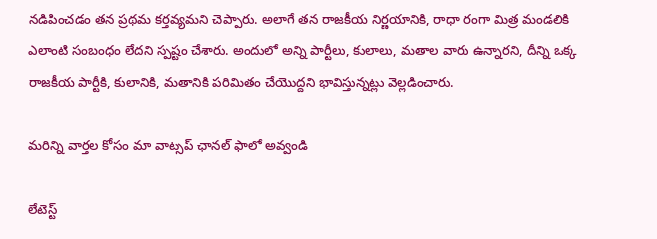న‌డిపించ‌డం త‌న ప్ర‌థ‌మ క‌ర్త‌వ్య‌మ‌ని చెప్పారు. అలాగే త‌న‌ రాజకీయ నిర్ణయానికి, రాధా రంగా మిత్ర మండలికి ఎలాంటి సంబంధం లేద‌ని స్ప‌ష్టం చేశారు. అందులో అన్ని పార్టీలు, కులాలు, మతాల వారు ఉన్నార‌ని, దీన్ని ఒక్క రాజ‌కీయ పార్టీకి, కులానికి, మ‌తానికి ప‌రిమితం చేయొద్ద‌ని భావిస్తున్న‌ట్లు వెల్ల‌డించారు.

మ‌రిన్ని వార్త‌ల కోసం మా వాట్స‌ప్ ఛాన‌ల్ ఫాలో అవ్వండి

లేటెస్ట్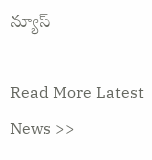న్యూస్‌

Read More Latest News >>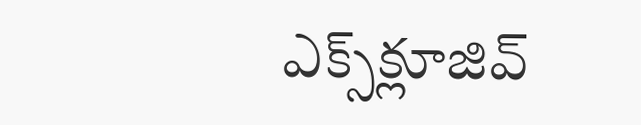ఎక్స్‌క్లూజివ్‌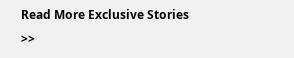Read More Exclusive Stories >>